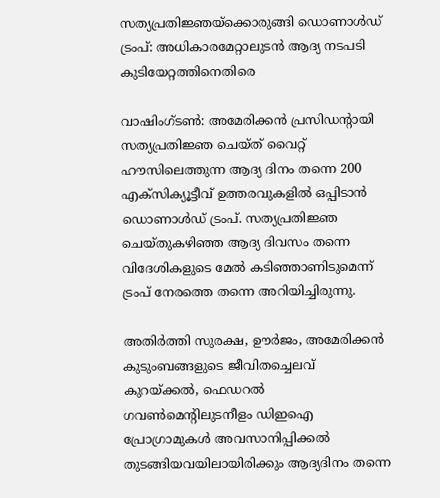സത്യപ്രതിജ്ഞയ്‌ക്കൊരുങ്ങി ഡൊണാള്‍ഡ് ട്രംപ്: അധികാരമേറ്റാലുടന്‍ ആദ്യ നടപടി കുടിയേറ്റത്തിനെതിരെ

വാഷിംഗ്ടണ്‍: അമേരിക്കന്‍ പ്രസിഡന്റായി സത്യപ്രതിജ്ഞ ചെയ്ത് വൈറ്റ് ഹൗസിലെത്തുന്ന ആദ്യ ദിനം തന്നെ 200 എക്‌സിക്യൂട്ടീവ് ഉത്തരവുകളില്‍ ഒപ്പിടാന്‍ ഡൊണാള്‍ഡ് ട്രംപ്. സത്യപ്രതിജ്ഞ ചെയ്തുകഴിഞ്ഞ ആദ്യ ദിവസം തന്നെ വിദേശികളുടെ മേല്‍ കടിഞ്ഞാണിടുമെന്ന് ട്രംപ് നേരത്തെ തന്നെ അറിയിച്ചിരുന്നു.

അതിര്‍ത്തി സുരക്ഷ, ഊര്‍ജം, അമേരിക്കന്‍ കുടുംബങ്ങളുടെ ജീവിതച്ചെലവ് കുറയ്ക്കല്‍, ഫെഡറല്‍ ഗവണ്‍മെന്റിലുടനീളം ഡിഇഐ പ്രോഗ്രാമുകള്‍ അവസാനിപ്പിക്കല്‍ തുടങ്ങിയവയിലായിരിക്കും ആദ്യദിനം തന്നെ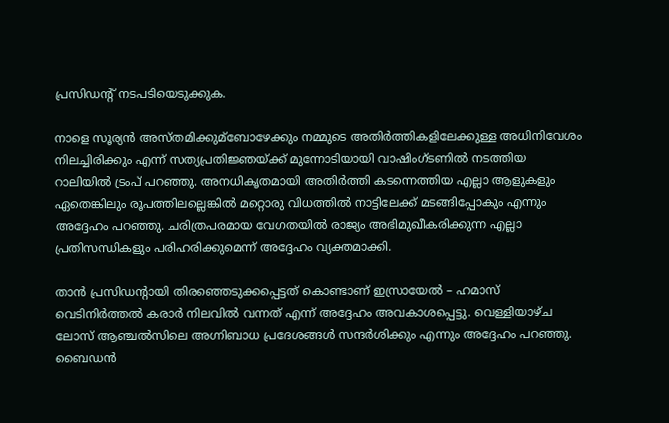പ്രസിഡന്റ് നടപടിയെടുക്കുക.

നാളെ സൂര്യന്‍ അസ്തമിക്കുമ്ബോഴേക്കും നമ്മുടെ അതിര്‍ത്തികളിലേക്കുള്ള അധിനിവേശം നിലച്ചിരിക്കും എന്ന് സത്യപ്രതിജ്ഞയ്ക്ക് മുന്നോടിയായി വാഷിംഗ്ടണില്‍ നടത്തിയ റാലിയില്‍ ട്രംപ് പറഞ്ഞു. അനധികൃതമായി അതിര്‍ത്തി കടന്നെത്തിയ എല്ലാ ആളുകളും ഏതെങ്കിലും രൂപത്തിലല്ലെങ്കില്‍ മറ്റൊരു വിധത്തില്‍ നാട്ടിലേക്ക് മടങ്ങിപ്പോകും എന്നും അദ്ദേഹം പറഞ്ഞു. ചരിത്രപരമായ വേഗതയില്‍ രാജ്യം അഭിമുഖീകരിക്കുന്ന എല്ലാ പ്രതിസന്ധികളും പരിഹരിക്കുമെന്ന് അദ്ദേഹം വ്യക്തമാക്കി.

താന്‍ പ്രസിഡന്റായി തിരഞ്ഞെടുക്കപ്പെട്ടത് കൊണ്ടാണ് ഇസ്രായേല്‍ – ഹമാസ് വെടിനിര്‍ത്തല്‍ കരാര്‍ നിലവില്‍ വന്നത് എന്ന് അദ്ദേഹം അവകാശപ്പെട്ടു. വെള്ളിയാഴ്ച ലോസ് ആഞ്ചല്‍സിലെ അഗ്നിബാധ പ്രദേശങ്ങള്‍ സന്ദര്‍ശിക്കും എന്നും അദ്ദേഹം പറഞ്ഞു. ബൈഡന്‍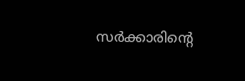സര്‍ക്കാരിന്റെ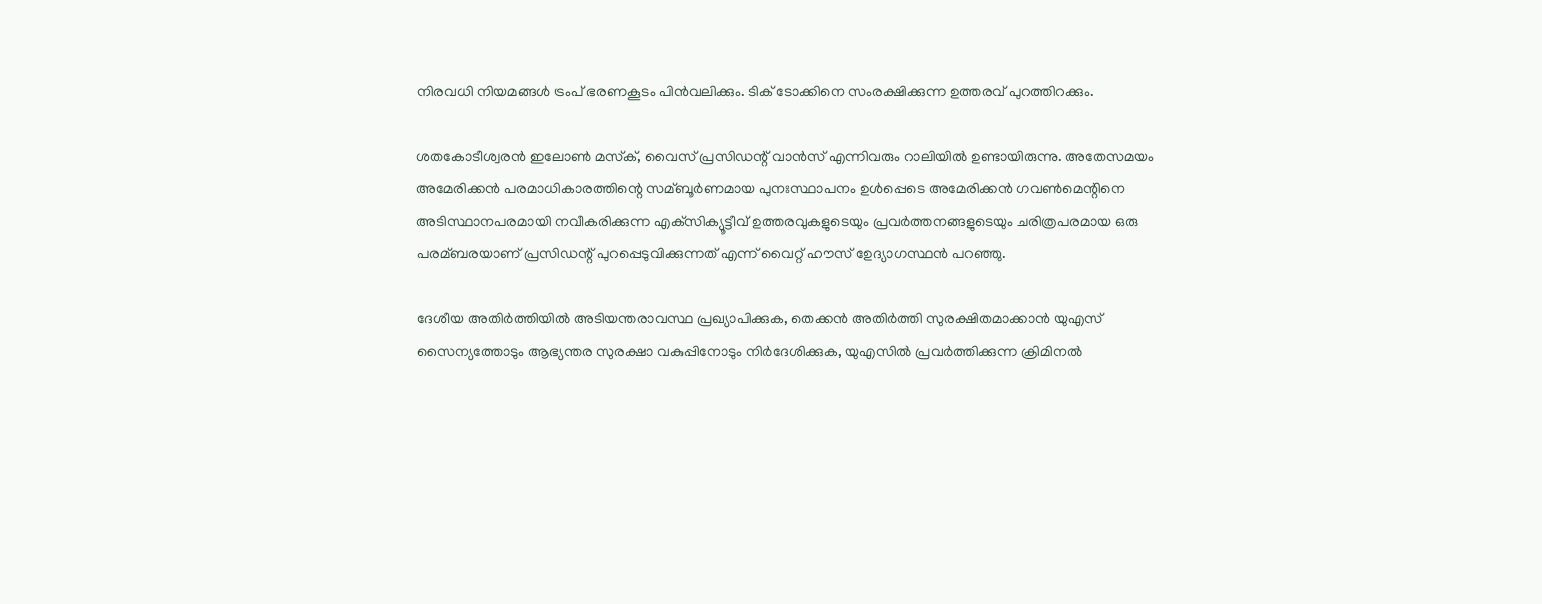നിരവധി നിയമങ്ങള്‍ ട്രംപ് ഭരണകൂടം പിന്‍വലിക്കും. ടിക് ടോക്കിനെ സംരക്ഷിക്കുന്ന ഉത്തരവ് പുറത്തിറക്കും.

ശതകോടീശ്വരന്‍ ഇലോണ്‍ മസ്‌ക്, വൈസ് പ്രസിഡന്റ് വാന്‍സ് എന്നിവരും റാലിയില്‍ ഉണ്ടായിരുന്നു. അതേസമയം അമേരിക്കന്‍ പരമാധികാരത്തിന്റെ സമ്ബൂര്‍ണമായ പുനഃസ്ഥാപനം ഉള്‍പ്പെടെ അമേരിക്കന്‍ ഗവണ്‍മെന്റിനെ അടിസ്ഥാനപരമായി നവീകരിക്കുന്ന എക്‌സിക്യൂട്ടീവ് ഉത്തരവുകളുടെയും പ്രവര്‍ത്തനങ്ങളുടെയും ചരിത്രപരമായ ഒരു പരമ്ബരയാണ് പ്രസിഡന്റ് പുറപ്പെടുവിക്കുന്നത് എന്ന് വൈറ്റ് ഹൗസ് ഉേദ്യാഗസ്ഥന്‍ പറഞ്ഞു.

ദേശീയ അതിര്‍ത്തിയില്‍ അടിയന്തരാവസ്ഥ പ്രഖ്യാപിക്കുക, തെക്കന്‍ അതിര്‍ത്തി സുരക്ഷിതമാക്കാന്‍ യുഎസ് സൈന്യത്തോടും ആഭ്യന്തര സുരക്ഷാ വകുപ്പിനോടും നിര്‍ദേശിക്കുക, യുഎസില്‍ പ്രവര്‍ത്തിക്കുന്ന ക്രിമിനല്‍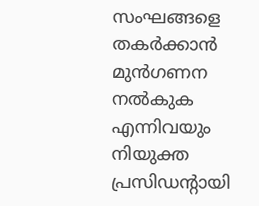സംഘങ്ങളെ തകര്‍ക്കാന്‍ മുന്‍ഗണന നല്‍കുക എന്നിവയും നിയുക്ത പ്രസിഡന്റായി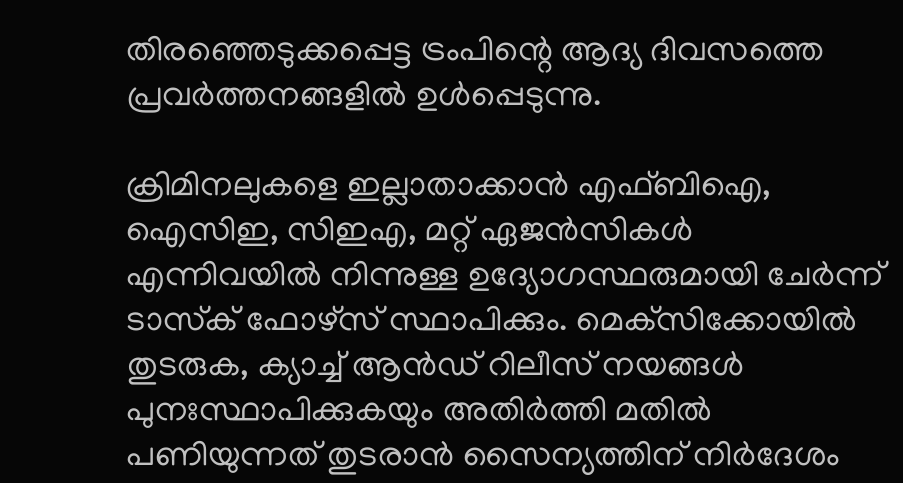തിരഞ്ഞെടുക്കപ്പെട്ട ട്രംപിന്റെ ആദ്യ ദിവസത്തെ പ്രവര്‍ത്തനങ്ങളില്‍ ഉള്‍പ്പെടുന്നു.

ക്രിമിനലുകളെ ഇല്ലാതാക്കാന്‍ എഫ്ബിഐ, ഐസിഇ, സിഇഎ, മറ്റ് ഏജന്‍സികള്‍ എന്നിവയില്‍ നിന്നുള്ള ഉദ്യോഗസ്ഥരുമായി ചേര്‍ന്ന് ടാസ്‌ക് ഫോഴ്സ് സ്ഥാപിക്കും. മെക്‌സിക്കോയില്‍ തുടരുക, ക്യാച്ച്‌ ആന്‍ഡ് റിലീസ് നയങ്ങള്‍ പുനഃസ്ഥാപിക്കുകയും അതിര്‍ത്തി മതില്‍ പണിയുന്നത് തുടരാന്‍ സൈന്യത്തിന് നിര്‍ദേശം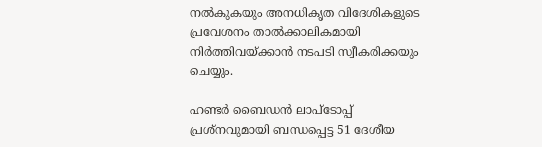നല്‍കുകയും അനധികൃത വിദേശികളുടെ പ്രവേശനം താല്‍ക്കാലികമായി നിര്‍ത്തിവയ്ക്കാന്‍ നടപടി സ്വീകരിക്കയും ചെയ്യും.

ഹണ്ടര്‍ ബൈഡന്‍ ലാപ്ടോപ്പ് പ്രശ്നവുമായി ബന്ധപ്പെട്ട 51 ദേശീയ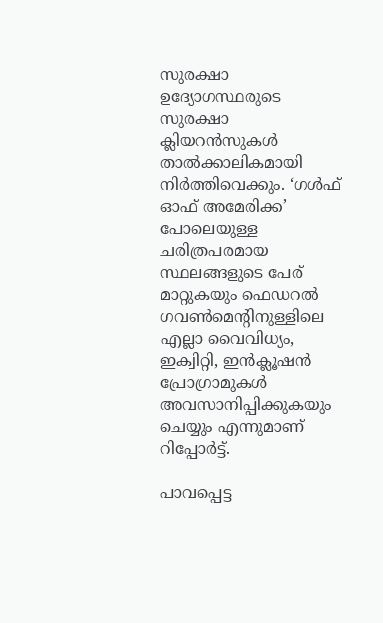സുരക്ഷാ ഉദ്യോഗസ്ഥരുടെ സുരക്ഷാ ക്ലിയറന്‍സുകള്‍ താല്‍ക്കാലികമായി നിര്‍ത്തിവെക്കും. ‘ഗള്‍ഫ് ഓഫ് അമേരിക്ക’ പോലെയുള്ള ചരിത്രപരമായ സ്ഥലങ്ങളുടെ പേര് മാറ്റുകയും ഫെഡറല്‍ ഗവണ്‍മെന്റിനുള്ളിലെ എല്ലാ വൈവിധ്യം, ഇക്വിറ്റി, ഇന്‍ക്ലൂഷന്‍ പ്രോഗ്രാമുകള്‍ അവസാനിപ്പിക്കുകയും ചെയ്യും എന്നുമാണ് റിപ്പോര്‍ട്ട്.

പാവപ്പെട്ട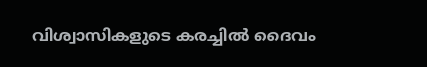വിശ്വാസികളുടെ കരച്ചിൽ ദൈവം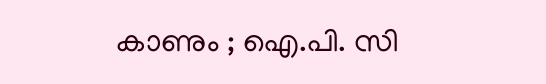കാണും ; ഐ.പി. സി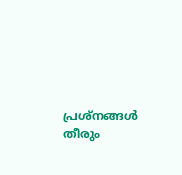പ്രശ്‌നങ്ങൾ തീരും